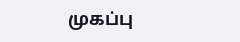முகப்பு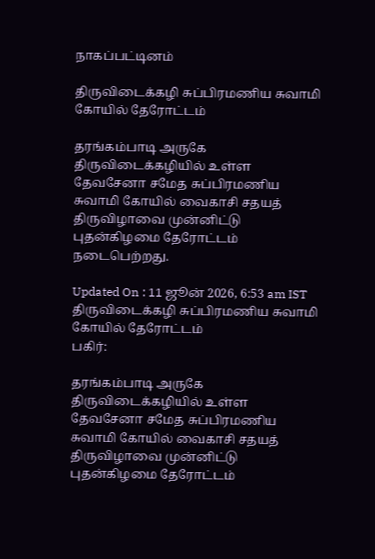நாகப்பட்டினம்

திருவிடைக்கழி சுப்பிரமணிய சுவாமி கோயில் தேரோட்டம்

தரங்கம்பாடி அருகே திருவிடைக்கழியில் உள்ள தேவசேனா சமேத சுப்பிரமணிய சுவாமி கோயில் வைகாசி சதயத் திருவிழாவை முன்னிட்டு புதன்கிழமை தேரோட்டம் நடைபெற்றது.

Updated On : 11 ஜூன் 2026, 6:53 am IST
திருவிடைக்கழி சுப்பிரமணிய சுவாமி கோயில் தேரோட்டம்
பகிர்:

தரங்கம்பாடி அருகே திருவிடைக்கழியில் உள்ள தேவசேனா சமேத சுப்பிரமணிய சுவாமி கோயில் வைகாசி சதயத் திருவிழாவை முன்னிட்டு புதன்கிழமை தேரோட்டம்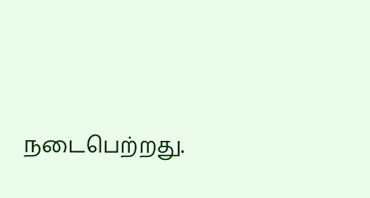நடைபெற்றது.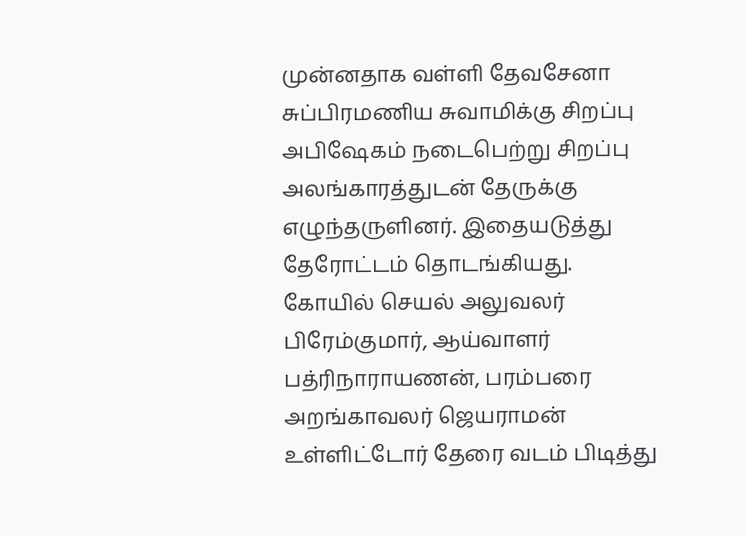முன்னதாக வள்ளி தேவசேனா சுப்பிரமணிய சுவாமிக்கு சிறப்பு அபிஷேகம் நடைபெற்று சிறப்பு அலங்காரத்துடன் தேருக்கு எழுந்தருளினர். இதையடுத்து தேரோட்டம் தொடங்கியது. கோயில் செயல் அலுவலர் பிரேம்குமார், ஆய்வாளர்  பத்ரிநாராயணன், பரம்பரை அறங்காவலர் ஜெயராமன் உள்ளிட்டோர் தேரை வடம் பிடித்து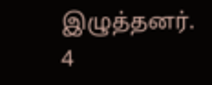இழுத்தனர். 4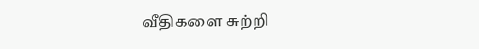வீதிகளை சுற்றி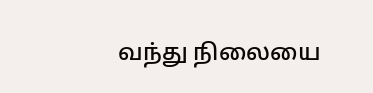வந்து நிலையை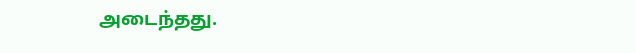அடைந்தது.